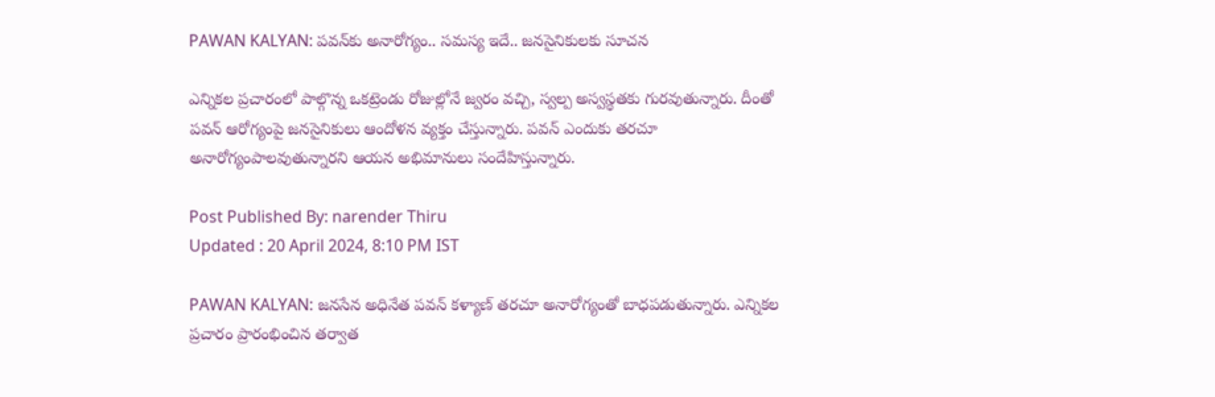PAWAN KALYAN: పవన్‌కు అనారోగ్యం.. సమస్య ఇదే.. జనసైనికులకు సూచన

ఎన్నికల ప్రచారంలో పాల్గొన్న ఒకట్రెండు రోజుల్లోనే జ్వరం వచ్చి, స్వల్ప అస్వస్థతకు గురవుతున్నారు. దీంతో పవన్ ఆరోగ్యంపై జనసైనికులు ఆందోళన వ్యక్తం చేస్తున్నారు. పవన్ ఎందుకు తరచూ అనారోగ్యంపాలవుతున్నారని ఆయన అభిమానులు సందేహిస్తున్నారు.

Post Published By: narender Thiru
Updated : 20 April 2024, 8:10 PM IST

PAWAN KALYAN: జనసేన అధినేత పవన్ కళ్యాణ్ తరచూ అనారోగ్యంతో బాధపడుతున్నారు. ఎన్నికల ప్రచారం ప్రారంభించిన తర్వాత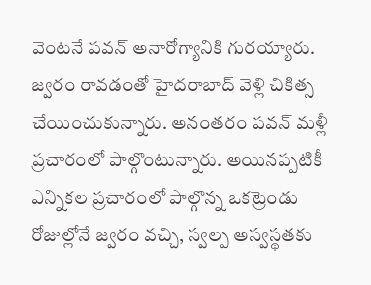వెంటనే పవన్ అనారోగ్యానికి గురయ్యారు. జ్వరం రావడంతో హైదరాబాద్ వెళ్లి చికిత్స చేయించుకున్నారు. అనంతరం పవన్ మళ్లీ ప్రచారంలో పాల్గొంటున్నారు. అయినప్పటికీ ఎన్నికల ప్రచారంలో పాల్గొన్న ఒకట్రెండు రోజుల్లోనే జ్వరం వచ్చి, స్వల్ప అస్వస్థతకు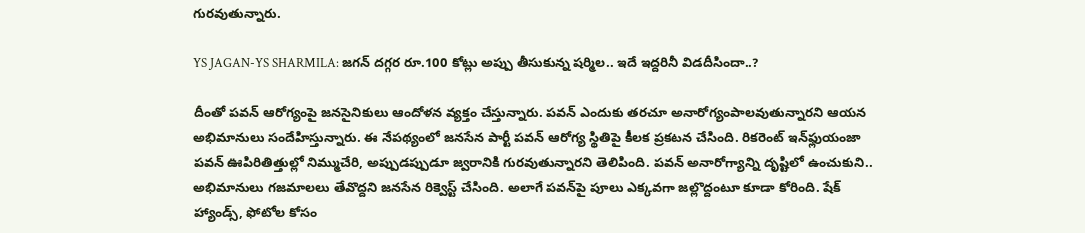గురవుతున్నారు.

YS JAGAN-YS SHARMILA: జగన్‌ దగ్గర రూ.100 కోట్లు అప్పు తీసుకున్న షర్మిల.. ఇదే ఇద్దరినీ విడదీసిందా..?

దీంతో పవన్ ఆరోగ్యంపై జనసైనికులు ఆందోళన వ్యక్తం చేస్తున్నారు. పవన్ ఎందుకు తరచూ అనారోగ్యంపాలవుతున్నారని ఆయన అభిమానులు సందేహిస్తున్నారు. ఈ నేపథ్యంలో జనసేన పార్టీ పవన్ ఆరోగ్య స్థితిపై కీలక ప్రకటన చేసింది. రికరెంట్ ఇన్‌ఫ్లుయంజా పవన్ ఊపిరితిత్తుల్లో నిమ్ముచేరి, అప్పుడప్పుడూ జ్వరానికి గురవుతున్నారని తెలిపింది. పవన్ అనారోగ్యాన్ని దృష్టిలో ఉంచుకుని.. అభిమానులు గజమాలలు తేవొద్దని జనసేన రిక్వెస్ట్ చేసింది. అలాగే పవన్‌పై పూలు ఎక్కవగా జల్లొద్దంటూ కూడా కోరింది. షేక్ హ్యాండ్స్, ఫోటోల కోసం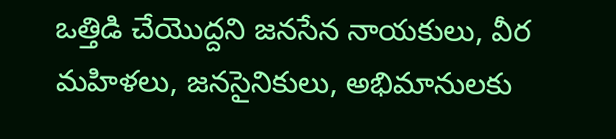ఒత్తిడి చేయొద్దని జనసేన నాయకులు, వీర మహిళలు, జనసైనికులు, అభిమానులకు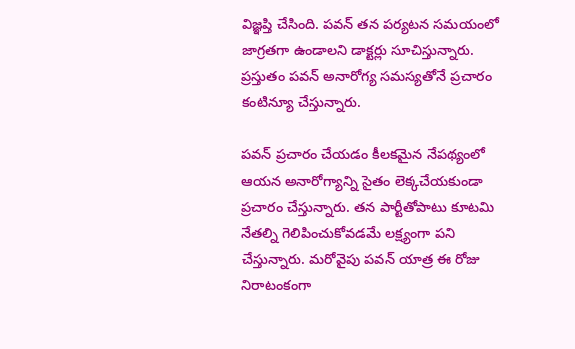విజ్ఞప్తి చేసింది. పవన్ తన పర్యటన సమయంలో జాగ్రతగా ఉండాలని డాక్టర్లు సూచిస్తున్నారు. ప్రస్తుతం పవన్ అనారోగ్య సమస్యతోనే ప్రచారం కంటిన్యూ చేస్తున్నారు.

పవన్‌ ప్రచారం చేయడం కీలకమైన నేపథ్యంలో ఆయన అనారోగ్యాన్ని సైతం లెక్కచేయకుండా ప్రచారం చేస్తున్నారు. తన పార్టీతోపాటు కూటమి నేతల్ని గెలిపించుకోవడమే లక్ష్యంగా పని చేస్తున్నారు. మరోవైపు పవన్ యాత్ర ఈ రోజు నిరాటంకంగా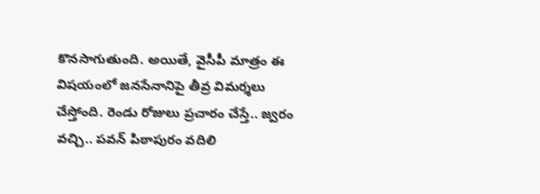కొనసాగుతుంది. అయితే, వైసీపీ మాత్రం ఈ విషయంలో జనసేనానిపై తీవ్ర విమర్శలు చేస్తోంది. రెండు రోజులు ప్రచారం చేస్తే.. జ్వరం వచ్చి.. పవన్ పిఠాపురం వదిలి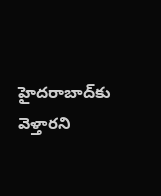హైదరాబాద్‌కు వెళ్తారని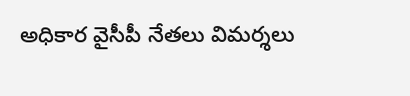అధికార వైసీపీ నేతలు విమర్శలు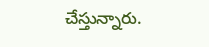చేస్తున్నారు.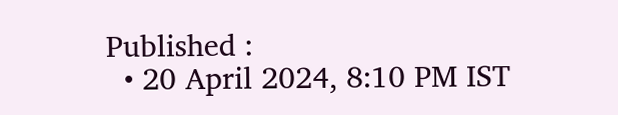Published :
  • 20 April 2024, 8:10 PM IST